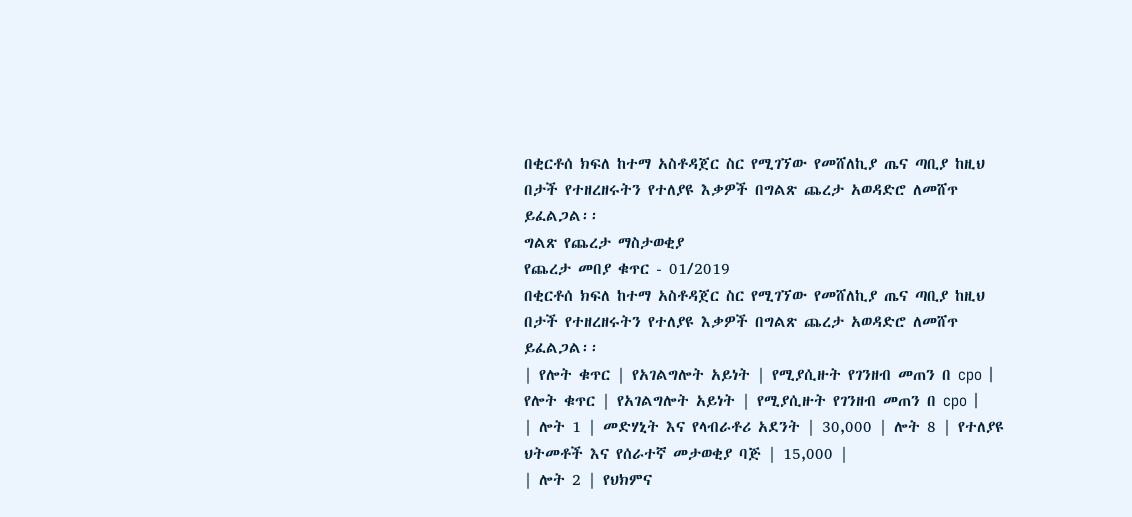በቂርቶሰ ክፍለ ከተማ አስቶዳጀር ስር የሚገኘው የመሸለኪያ ጤና ጣቢያ ከዚህ በታች የተዘረዘሩትን የተለያዩ እቃዎች በግልጽ ጨረታ አወዳድሮ ለመሸጥ ይፈልጋል፡፡
ግልጽ የጨረታ ማስታወቂያ
የጨረታ መበያ ቁጥር - 01/2019
በቂርቶሰ ክፍለ ከተማ አስቶዳጀር ስር የሚገኘው የመሸለኪያ ጤና ጣቢያ ከዚህ በታች የተዘረዘሩትን የተለያዩ እቃዎች በግልጽ ጨረታ አወዳድሮ ለመሸጥ ይፈልጋል፡፡
| የሎት ቁጥር | የአገልግሎት አይነት | የሚያሲዙት የገንዘብ መጠን በ cpo | የሎት ቁጥር | የአገልግሎት አይነት | የሚያሲዙት የገንዘብ መጠን በ cpo |
| ሎት 1 | መድሃኒት እና የላብራቶሪ አደንት | 30,000 | ሎት 8 | የተለያዩ ህትመቶች እና የሰራተኛ መታወቂያ ባጅ | 15,000 |
| ሎት 2 | የህክምና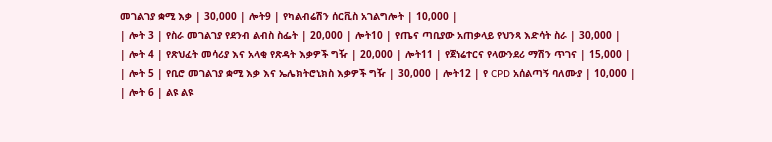መገልገያ ቋሚ እቃ | 30,000 | ሎት9 | የካልብሬሽን ሰርቪስ አገልግሎት | 10,000 |
| ሎት 3 | የስራ መገልገያ የደንብ ልብስ ስፌት | 20,000 | ሎት10 | የጤና ጣቢያው አጠቃላይ የህንጻ እድሳት ስራ | 30,000 |
| ሎት 4 | የጽህፈት መሳሪያ እና አላቂ የጽዳት እቃዎች ግዥ | 20,000 | ሎት11 | የጀነሬተርና የላውንደሪ ማሽን ጥገና | 15,000 |
| ሎት 5 | የቢሮ መገልገያ ቋሚ እቃ እና ኤሌክትሮኒክስ እቃዎች ግዥ | 30,000 | ሎት12 | የ CPD አሰልጣኝ ባለሙያ | 10,000 |
| ሎት 6 | ልዩ ልዩ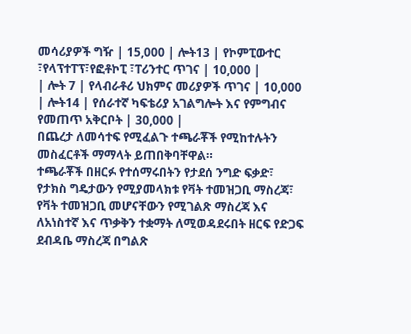መሳሪያዎች ግዥ | 15,000 | ሎት13 | የኮምፒውተር ፣የላፕተፐፕ፣የፎቶኮፒ ፣ፐሪንተር ጥገና | 10,000 |
| ሎት 7 | የላብራቶሪ ህክምና መሪያዎች ጥገና | 10,000 | ሎት14 | የሰራተኛ ካፍቴሪያ አገልግሎት እና የምግብና የመጠጥ አቅርቦት | 30,000 |
በጨረታ ለመሳተፍ የሚፈልጉ ተጫራቾች የሚከተሉትን መስፈርቶች ማማላት ይጠበቅባቸዋል።
ተጫራቾች በዘርፉ የተሰማሩበትን የታደሰ ንግድ ፍቃድ፣ የታክስ ግዴታውን የሚያመላክቱ የቫት ተመዝጋቢ ማስረጃ፣ የቫት ተመዝጋቢ መሆናቸውን የሚገልጽ ማስረጃ እና ለአነስተኛ እና ጥቃቅን ተቋማት ለሚወዳደሩበት ዘርፍ የድጋፍ ደብዳቤ ማስረጃ በግልጽ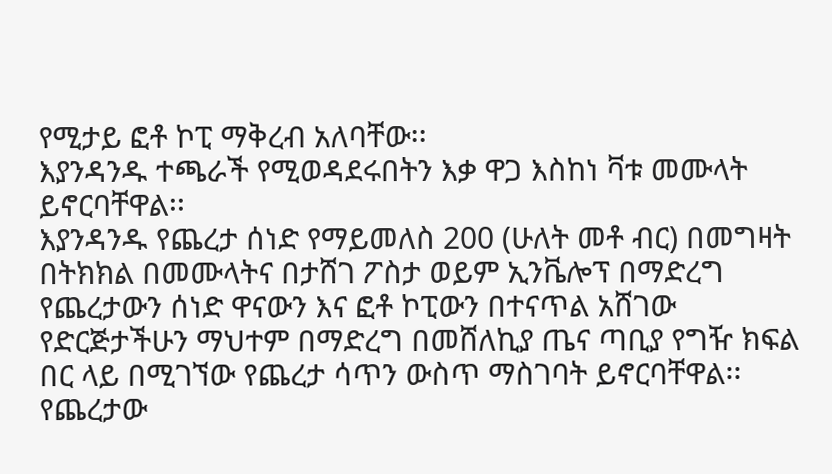የሚታይ ፎቶ ኮፒ ማቅረብ አለባቸው፡፡
እያንዳንዱ ተጫራች የሚወዳደሩበትን እቃ ዋጋ እስከነ ቫቱ መሙላት ይኖርባቸዋል፡፡
እያንዳንዱ የጨረታ ሰነድ የማይመለስ 200 (ሁለት መቶ ብር) በመግዛት በትክክል በመሙላትና በታሸገ ፖስታ ወይም ኢንቬሎፕ በማድረግ የጨረታውን ሰነድ ዋናውን እና ፎቶ ኮፒውን በተናጥል አሸገው የድርጅታችሁን ማህተም በማድረግ በመሸለኪያ ጤና ጣቢያ የግዥ ክፍል በር ላይ በሚገኘው የጨረታ ሳጥን ውስጥ ማስገባት ይኖርባቸዋል፡፡
የጨረታው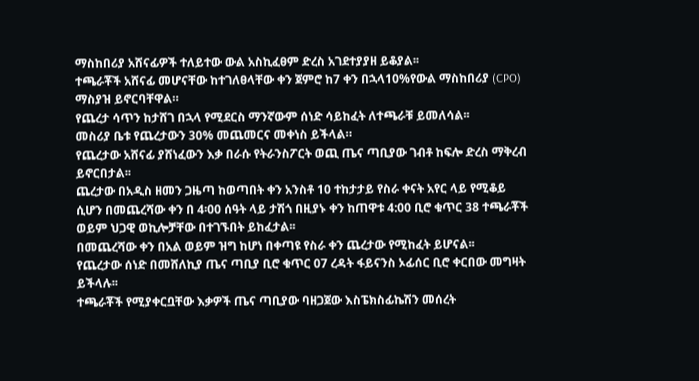ማስከበሪያ አሸናፊዎች ተለይተው ውል አስኪፈፀም ድረስ አገደተያያዘ ይቆያል፡፡
ተጫራቾች አሸናፊ መሆናቸው ከተገለፀላቸው ቀን ጀምሮ ከ7 ቀን በኋላ10%የውል ማስከበሪያ (CPO) ማስያዝ ይኖርባቸዋል።
የጨረታ ሳጥን ከታሸገ በኋላ የሚደርስ ማንኛውም ሰነድ ሳይከፈት ለተጫራቹ ይመለሳል፡፡
መስሪያ ቤቱ የጨረታውን 30% መጨመርና መቀነስ ይችላል።
የጨረታው አሸናፊ ያሸነፈውን እቃ በራሱ የትራንስፖርት ወጪ ጤና ጣቢያው ገብቶ ከፍሎ ድረስ ማቅረብ ይኖርበታል፡፡
ጨረታው በአዲስ ዘመን ጋዜጣ ከወጣበት ቀን አንስቶ 10 ተከታታይ የስራ ቀናት አየር ላይ የሚቆይ ሲሆን በመጨረሻው ቀን በ 4፡00 ሰዓት ላይ ታሽጎ በዚያኑ ቀን ከጠዋቱ 4:00 ቢሮ ቁጥር 38 ተጫራቾች ወይም ህጋዊ ወኪሎቻቸው በተገኙበት ይከፈታል፡፡
በመጨረሻው ቀን በአል ወይም ዝግ ከሆነ በቀጣዩ የስራ ቀን ጨረታው የሚከፈት ይሆናል፡፡
የጨረታው ሰነድ በመሸለኪያ ጤና ጣቢያ ቢሮ ቁጥር 07 ረዳት ፋይናንስ ኦፊሰር ቢሮ ቀርበው መግዛት ይችላሉ፡፡
ተጫራቾች የሚያቀርቧቸው እቃዎች ጤና ጣቢያው ባዘጋጀው እስፔክስፊኬሽን መሰረት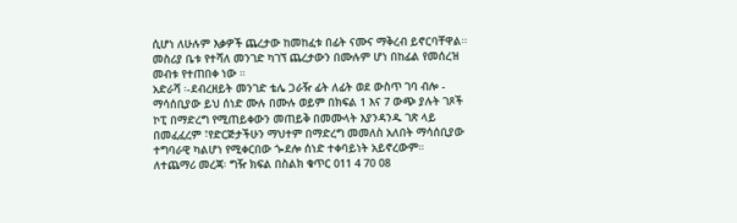ሲሆነ ለሁሉም እቃዎች ጨረታው ከመከፈቱ በፊት ናሙና ማቅረብ ይኖርባቸዋል፡፡
መስሪያ ቤቱ የተሻለ መንገድ ካገኘ ጨረታውን በሙሉም ሆነ በከፊል የመሰረዝ መብቱ የተጠበቀ ነው ።
አድራሻ ፡-ደብረዘይት መንገድ ቴሌ ጋራዥ ፊት ለፊት ወደ ውስጥ ገባ ብሎ - ማሳሰቢያው ይህ ሰነድ ሙሉ በሙሉ ወይም በክፍል 1 እና 7 ውጭ ያሉት ገጾች ኮፒ በማድረግ የሚጠይቀውን መጠይቅ በመሙላት እያንዳንዱ ገጽ ላይ በመፈፈረም ፣የድርጅታችሁን ማህተም በማድረግ መመለስ አለበት ማሳሰቢያው ተግባራዊ ካልሆነ የሚቀርበው ጐደሎ ሰነድ ተቀባይነት አይኖረውም።
ለተጨማሪ መረጃ፡ ግዥ ክፍል በስልክ ቁጥር 011 4 70 08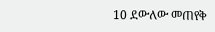10 ደውለው መጠየቅ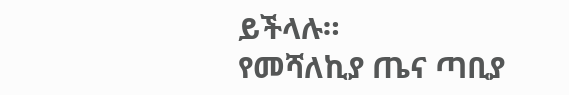ይችላሉ።
የመሻለኪያ ጤና ጣቢያ